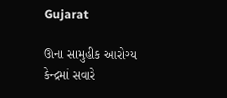Gujarat

ઊના સામુહીક આરોગ્ય કેન્દ્રમાં સવારે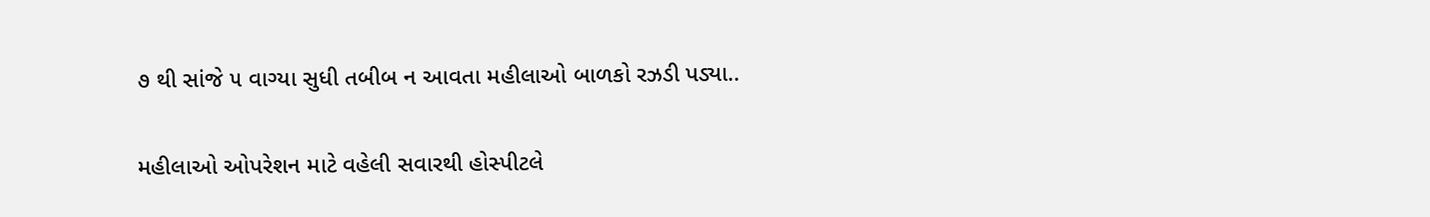૭ થી સાંજે ૫ વાગ્યા સુધી તબીબ ન આવતા મહીલાઓ બાળકો રઝડી પડ્યા..

મહીલાઓ ઓપરેશન માટે વહેલી સવારથી હોસ્પીટલે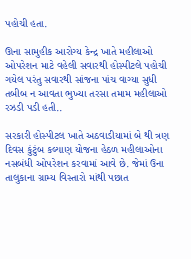પહોચી હતા.

ઊના સામુહીક આરોગ્ય કેન્દ્ર ખાતે મહીલાઓ ઓપરેશન માટે વહેલી સવારથી હોસ્પીટલે પહોચી ગયેલ પરંતુ સવારથી સાંજના પાંચ વાગ્યા સુધી તબીબ ન આવતા ભુખ્યા તરસા તમામ મહીલાઓ રઝડી પડી હતી..

સરકારી હોસ્પીટલ ખાતે અઠવાડીયામાં બે થી ત્રણ દિવસ કુંટુંબ કલ્યાણ યોજના હેઠળ મહીલાઓના નસબંધી ઓપરેશન કરવામાં આવે છે. જેમાં ઉના તાલુકાના ગ્રામ્ય વિસ્તારો માંથી પછાત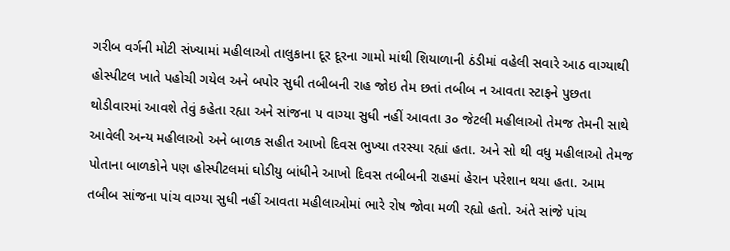ગરીબ વર્ગની મોટી સંખ્યામાં મહીલાઓ તાલુકાના દૂર દૂરના ગામો માંથી શિયાળાની ઠંડીમાં વહેલી સવારે આઠ વાગ્યાથી હોસ્પીટલ ખાતે પહોચી ગયેલ અને બપોર સુધી તબીબની રાહ જોઇ તેમ છતાં તબીબ ન આવતા સ્ટાફને પુછતા થોડીવારમાં આવશે તેવું કહેતા રહ્યા અને સાંજના ૫ વાગ્યા સુધી નહીં આવતા ૩૦ જેટલી મહીલાઓ તેમજ તેમની સાથે આવેલી અન્ય મહીલાઓ અને બાળક સહીત આખો દિવસ ભુખ્યા તરસ્યા રહ્યાં હતા. અને સો થી વધુ મહીલાઓ તેમજ પોતાના બાળકોને પણ હોસ્પીટલમાં ઘોડીયુ બાંધીને આખો દિવસ તબીબની રાહમાં હેરાન પરેશાન થયા હતા. આમ તબીબ સાંજના પાંચ વાગ્યા સુધી નહીં આવતા મહીલાઓમાં ભારે રોષ જોવા મળી રહ્યો હતો. અંતે સાંજે પાંચ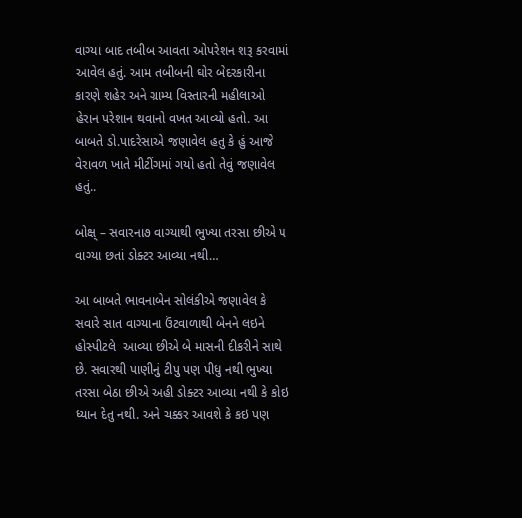વાગ્યા બાદ તબીબ આવતા ઓપરેશન શરૂ કરવામાં આવેલ હતું. આમ તબીબની ઘોર બેદરકારીના કારણે શહેર અને ગ્રામ્ય વિસ્તારની મહીલાઓ હેરાન પરેશાન થવાનો વખત આવ્યો હતો. આ બાબતે ડો.પાદરેસાએ જણાવેલ હતુ કે હું આજે વેરાવળ ખાતે મીટીંગમાં ગયો હતો તેવું જણાવેલ હતું..

બોક્ષ્ – સવારના૭ વાગ્યાથી ભુખ્યા તરસા છીએ ૫ વાગ્યા છતાં ડોક્ટર આવ્યા નથી…

આ બાબતે ભાવનાબેન સોલંકીએ જણાવેલ કે સવારે સાત વાગ્યાના ઉંટવાળાથી બેનને લઇને હોસ્પીટલે  આવ્યા છીએ બે માસની દીકરીને સાથે છે. સવારથી પાણીનું ટીપુ પણ પીધુ નથી ભુખ્યા તરસા બેઠા છીએ અહી ડોક્ટર આવ્યા નથી કે કોઇ ધ્યાન દેતુ નથી. અને ચક્કર આવશે કે કઇ પણ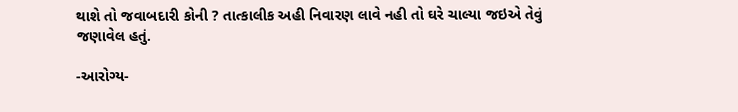થાશે તો જવાબદારી કોની ? તાત્કાલીક અહી નિવારણ લાવે નહી તો ઘરે ચાલ્યા જઇએ તેવું જણાવેલ હતું.

-આરોગ્ય-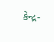કેન્દ્ર-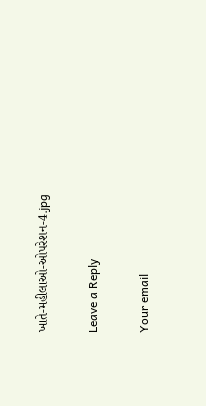ખાતે-મહીલાઓ-ઓપરેશન-4.jpg

Leave a Reply

Your email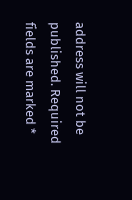address will not be published. Required fields are marked *